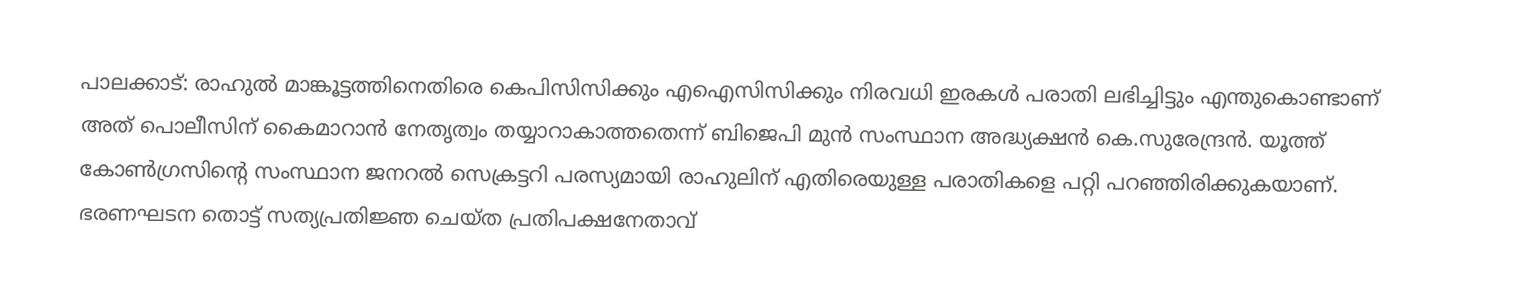പാലക്കാട്: രാഹുൽ മാങ്കൂട്ടത്തിനെതിരെ കെപിസിസിക്കും എഐസിസിക്കും നിരവധി ഇരകൾ പരാതി ലഭിച്ചിട്ടും എന്തുകൊണ്ടാണ് അത് പൊലീസിന് കൈമാറാൻ നേതൃത്വം തയ്യാറാകാത്തതെന്ന് ബിജെപി മുൻ സംസ്ഥാന അദ്ധ്യക്ഷൻ കെ.സുരേന്ദ്രൻ. യൂത്ത് കോൺഗ്രസിന്റെ സംസ്ഥാന ജനറൽ സെക്രട്ടറി പരസ്യമായി രാഹുലിന് എതിരെയുള്ള പരാതികളെ പറ്റി പറഞ്ഞിരിക്കുകയാണ്.
ഭരണഘടന തൊട്ട് സത്യപ്രതിജ്ഞ ചെയ്ത പ്രതിപക്ഷനേതാവ്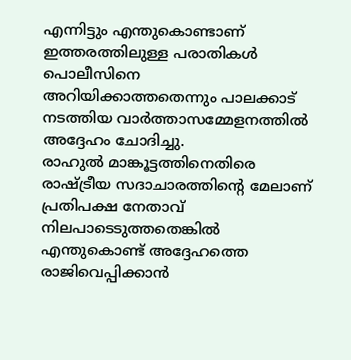എന്നിട്ടും എന്തുകൊണ്ടാണ് ഇത്തരത്തിലുള്ള പരാതികൾ പൊലീസിനെ അറിയിക്കാത്തതെന്നും പാലക്കാട് നടത്തിയ വാർത്താസമ്മേളനത്തിൽ അദ്ദേഹം ചോദിച്ചു.
രാഹുൽ മാങ്കൂട്ടത്തിനെതിരെ രാഷ്ട്രീയ സദാചാരത്തിന്റെ മേലാണ് പ്രതിപക്ഷ നേതാവ് നിലപാടെടുത്തതെങ്കിൽ എന്തുകൊണ്ട് അദ്ദേഹത്തെ രാജിവെപ്പിക്കാൻ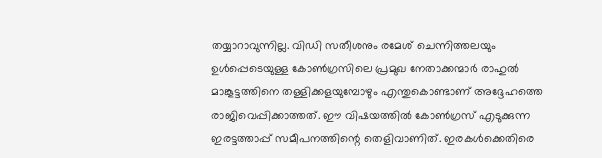തയ്യാറാവുന്നില്ല. വിഡി സതീശനും രമേശ് ചെന്നിത്തലയും ഉൾപ്പെടെയുള്ള കോൺഗ്രസിലെ പ്രമുഖ നേതാക്കന്മാർ രാഹുൽ മാങ്കൂട്ടത്തിനെ തള്ളിക്കളയുമ്പോഴും എന്തുകൊണ്ടാണ് അദ്ദേഹത്തെ രാജിവെപ്പിക്കാത്തത്. ഈ വിഷയത്തിൽ കോൺഗ്രസ് എടുക്കുന്ന ഇരട്ടത്താപ്പ് സമീപനത്തിന്റെ തെളിവാണിത്. ഇരകൾക്കെതിരെ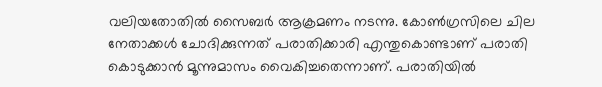വലിയതോതിൽ സൈബർ ആക്രമണം നടന്നു. കോൺഗ്രസിലെ ചില നേതാക്കൾ ചോദിക്കുന്നത് പരാതിക്കാരി എന്തുകൊണ്ടാണ് പരാതി കൊടുക്കാൻ മൂന്നുമാസം വൈകിച്ചതെന്നാണ്. പരാതിയിൽ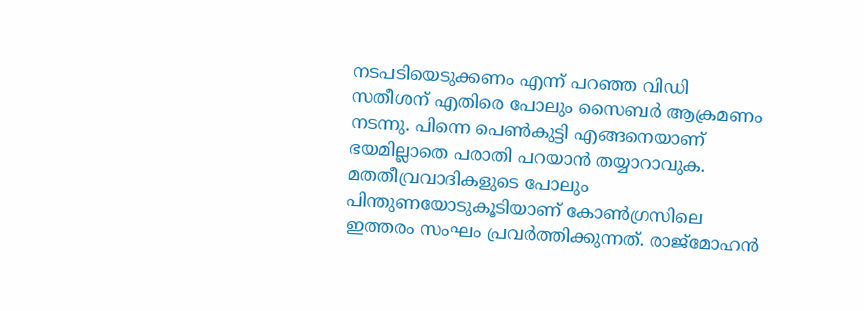നടപടിയെടുക്കണം എന്ന് പറഞ്ഞ വിഡി സതീശന് എതിരെ പോലും സൈബർ ആക്രമണം നടന്നു. പിന്നെ പെൺകുട്ടി എങ്ങനെയാണ് ഭയമില്ലാതെ പരാതി പറയാൻ തയ്യാറാവുക. മതതീവ്രവാദികളുടെ പോലും പിന്തുണയോടുകൂടിയാണ് കോൺഗ്രസിലെ ഇത്തരം സംഘം പ്രവർത്തിക്കുന്നത്. രാജ്മോഹൻ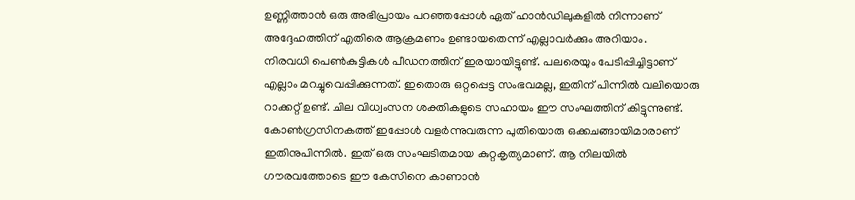ഉണ്ണിത്താൻ ഒരു അഭിപ്രായം പറഞ്ഞപ്പോൾ ഏത് ഹാൻഡിലുകളിൽ നിന്നാണ് അദ്ദേഹത്തിന് എതിരെ ആക്രമണം ഉണ്ടായതെന്ന് എല്ലാവർക്കും അറിയാം.
നിരവധി പെൺകുട്ടികൾ പീഡനത്തിന് ഇരയായിട്ടുണ്ട്. പലരെയും പേടിപ്പിച്ചിട്ടാണ് എല്ലാം മറച്ചുവെപ്പിക്കുന്നത്. ഇതൊരു ഒറ്റപ്പെട്ട സംഭവമല്ല, ഇതിന് പിന്നിൽ വലിയൊരു റാക്കറ്റ് ഉണ്ട്. ചില വിധ്വംസന ശക്തികളുടെ സഹായം ഈ സംഘത്തിന് കിട്ടുന്നുണ്ട്. കോൺഗ്രസിനകത്ത് ഇപ്പോൾ വളർന്നുവരുന്ന പുതിയൊരു ഒക്കചങ്ങായിമാരാണ് ഇതിനുപിന്നിൽ. ഇത് ഒരു സംഘടിതമായ കുറ്റകൃത്യമാണ്. ആ നിലയിൽ ഗൗരവത്തോടെ ഈ കേസിനെ കാണാൻ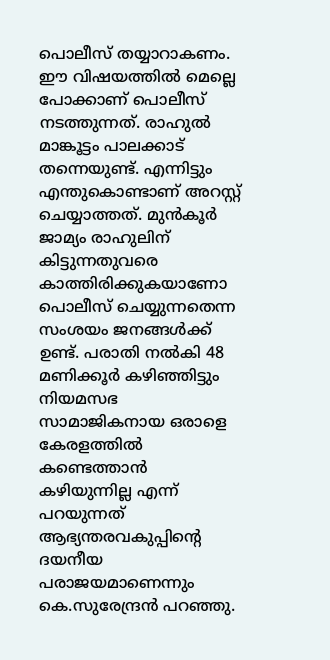പൊലീസ് തയ്യാറാകണം. ഈ വിഷയത്തിൽ മെല്ലെ പോക്കാണ് പൊലീസ് നടത്തുന്നത്. രാഹുൽ മാങ്കൂട്ടം പാലക്കാട് തന്നെയുണ്ട്. എന്നിട്ടും എന്തുകൊണ്ടാണ് അറസ്റ്റ് ചെയ്യാത്തത്. മുൻകൂർ ജാമ്യം രാഹുലിന് കിട്ടുന്നതുവരെ കാത്തിരിക്കുകയാണോ പൊലീസ് ചെയ്യുന്നതെന്ന സംശയം ജനങ്ങൾക്ക് ഉണ്ട്. പരാതി നൽകി 48 മണിക്കൂർ കഴിഞ്ഞിട്ടും നിയമസഭ സാമാജികനായ ഒരാളെ കേരളത്തിൽ കണ്ടെത്താൻ കഴിയുന്നില്ല എന്ന് പറയുന്നത് ആഭ്യന്തരവകുപ്പിന്റെ ദയനീയ പരാജയമാണെന്നും കെ.സുരേന്ദ്രൻ പറഞ്ഞു.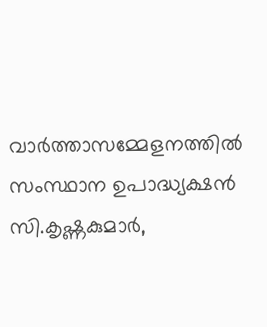വാർത്താസമ്മേളനത്തിൽ സംസ്ഥാന ഉപാദ്ധ്യക്ഷൻ സി.കൃഷ്ണകുമാർ,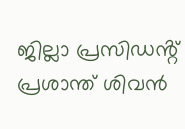ജില്ലാ പ്രസിഡൻ്റ് പ്രശാന്ത് ശിവൻ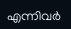എന്നിവർ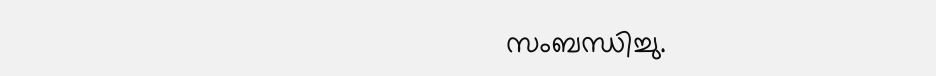സംബന്ധിച്ചു.